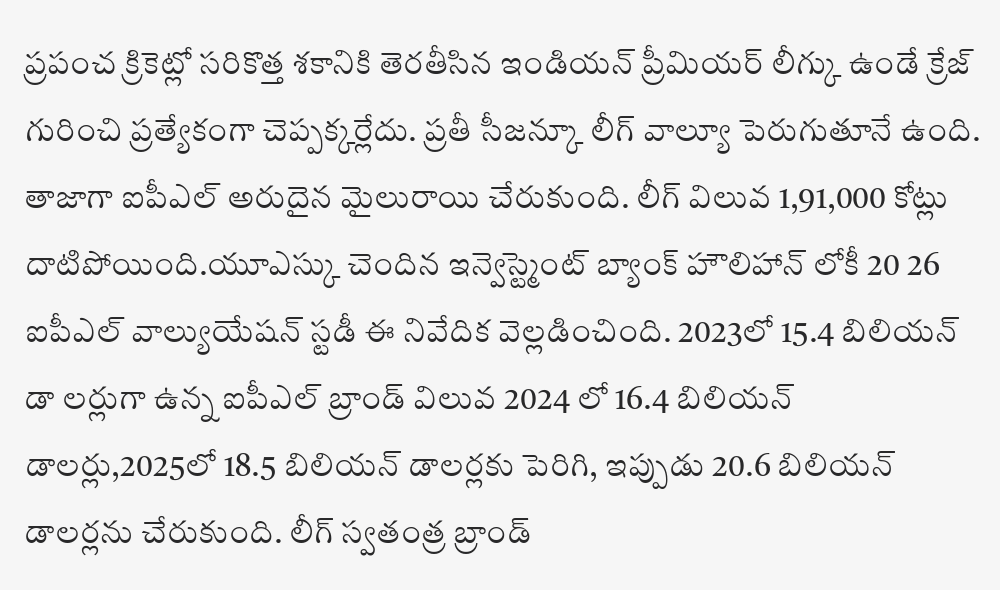ప్రపంచ క్రికెట్లో సరికొత్త శకానికి తెరతీసిన ఇండియన్ ప్రీమియర్ లీగ్కు ఉండే క్రేజ్ గురించి ప్రత్యేకంగా చెప్పక్కర్లేదు. ప్రతీ సీజన్కూ లీగ్ వాల్యూ పెరుగుతూనే ఉంది. తాజాగా ఐపీఎల్ అరుదైన మైలురాయి చేరుకుంది. లీగ్ విలువ 1,91,000 కోట్లు దాటిపోయింది.యూఎస్కు చెందిన ఇన్వెస్ట్మెంట్ బ్యాంక్ హౌలిహాన్ లోకీ 20 26 ఐపీఎల్ వాల్యుయేషన్ స్టడీ ఈ నివేదిక వెల్లడించింది. 2023లో 15.4 బిలియన్ డా లర్లుగా ఉన్న ఐపీఎల్ బ్రాండ్ విలువ 2024 లో 16.4 బిలియన్ డాలర్లు,2025లో 18.5 బిలియన్ డాలర్లకు పెరిగి, ఇప్పుడు 20.6 బిలియన్ డాలర్లను చేరుకుంది. లీగ్ స్వతంత్ర బ్రాండ్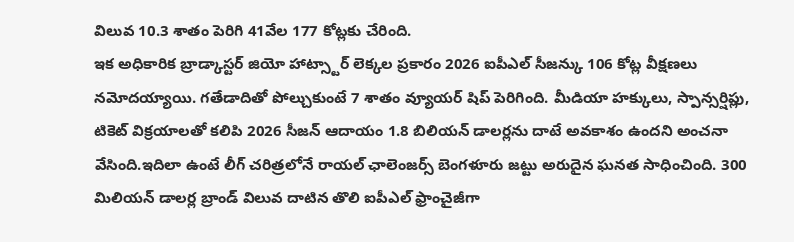విలువ 10.3 శాతం పెరిగి 41వేల 177 కోట్లకు చేరింది.
ఇక అధికారిక బ్రాడ్కాస్టర్ జియో హాట్స్టార్ లెక్కల ప్రకారం 2026 ఐపీఎల్ సీజన్కు 106 కోట్ల వీక్షణలు నమోదయ్యాయి. గతేడాదితో పోల్చుకుంటే 7 శాతం వ్యూయర్ షిప్ పెరిగింది. మీడియా హక్కులు, స్పాన్సర్షిప్లు, టికెట్ విక్రయాలతో కలిపి 2026 సీజన్ ఆదాయం 1.8 బిలియన్ డాలర్లను దాటే అవకాశం ఉందని అంచనా వేసింది.ఇదిలా ఉంటే లీగ్ చరిత్రలోనే రాయల్ ఛాలెంజర్స్ బెంగళూరు జట్టు అరుదైన ఘనత సాధించింది. 300 మిలియన్ డాలర్ల బ్రాండ్ విలువ దాటిన తొలి ఐపీఎల్ ఫ్రాంచైజీగా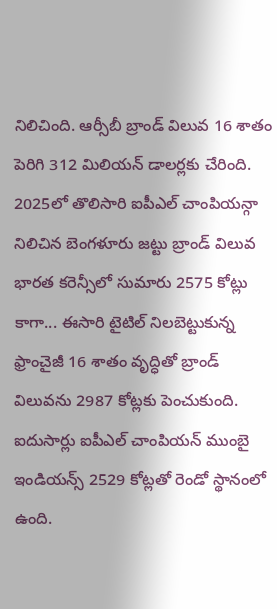నిలిచింది. ఆర్సీబీ బ్రాండ్ విలువ 16 శాతం పెరిగి 312 మిలియన్ డాలర్లకు చేరింది.
2025లో తొలిసారి ఐపీఎల్ చాంపియన్గా నిలిచిన బెంగళూరు జట్టు బ్రాండ్ విలువ భారత కరెన్సీలో సుమారు 2575 కోట్లు కాగా... ఈసారి టైటిల్ నిలబెట్టుకున్న ఫ్రాంచైజీ 16 శాతం వృద్ధితో బ్రాండ్ విలువను 2987 కోట్లకు పెంచుకుంది. ఐదుసార్లు ఐపీఎల్ చాంపియన్ ముంబై ఇండియన్స్ 2529 కోట్లతో రెండో స్థానంలో ఉంది.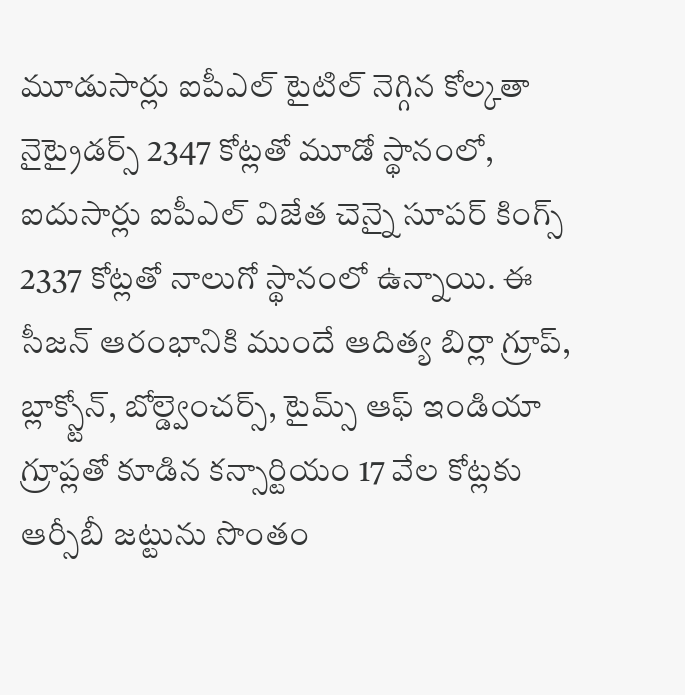మూడుసార్లు ఐపీఎల్ టైటిల్ నెగ్గిన కోల్కతా నైట్రైడర్స్ 2347 కోట్లతో మూడో స్థానంలో, ఐదుసార్లు ఐపీఎల్ విజేత చెన్నై సూపర్ కింగ్స్ 2337 కోట్లతో నాలుగో స్థానంలో ఉన్నాయి. ఈ సీజన్ ఆరంభానికి ముందే ఆదిత్య బిర్లా గ్రూప్, బ్లాక్స్టోన్, బోల్డ్వెంచర్స్, టైమ్స్ ఆఫ్ ఇండియా గ్రూప్లతో కూడిన కన్సార్టియం 17 వేల కోట్లకు ఆర్సీబీ జట్టును సొంతం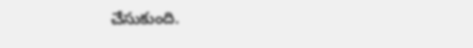చేసుకుంది.